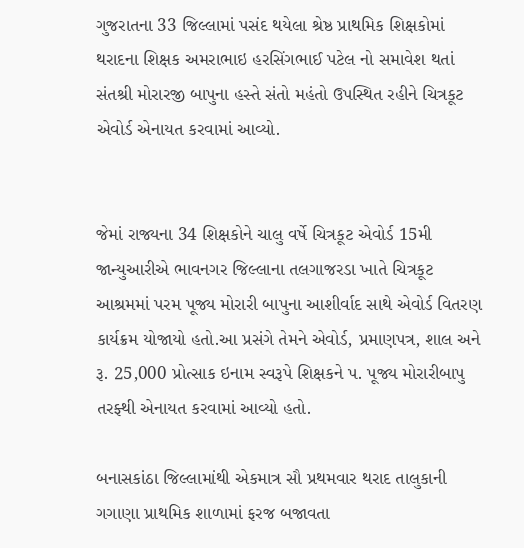ગુજરાતના 33 જિલ્લામાં પસંદ થયેલા શ્રેષ્ઠ પ્રાથમિક શિક્ષકોમાં થરાદના શિક્ષક અમરાભાઇ હરસિંગભાઈ પટેલ નો સમાવેશ થતાં સંતશ્રી મોરારજી બાપુના હસ્તે સંતો મહંતો ઉપસ્થિત રહીને ચિત્રકૂટ એવોર્ડ એનાયત કરવામાં આવ્યો.


જેમાં રાજ્યના 34 શિક્ષકોને ચાલુ વર્ષે ચિત્રકૂટ એવોર્ડ 15મી જાન્યુઆરીએ ભાવનગર જિલ્લાના તલગાજરડા ખાતે ચિત્રકૂટ આશ્રમમાં પરમ પૂજ્ય મોરારી બાપુના આશીર્વાદ સાથે એવોર્ડ વિતરણ કાર્યક્રમ યોજાયો હતો.આ પ્રસંગે તેમને એવોર્ડ, પ્રમાણપત્ર, શાલ અને રૂ. 25,000 પ્રોત્સાક ઇનામ સ્વરૂપે શિક્ષકને પ. પૂજ્ય મોરારીબાપુ તરફ્થી એનાયત કરવામાં આવ્યો હતો.

બનાસકાંઠા જિલ્લામાંથી એકમાત્ર સૌ પ્રથમવાર થરાદ તાલુકાની ગગાણા પ્રાથમિક શાળામાં ફરજ બજાવતા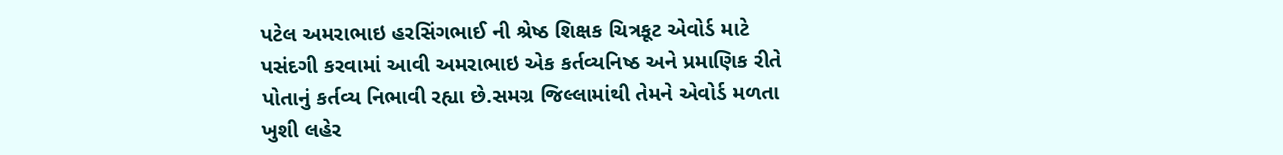પટેલ અમરાભાઇ હરસિંગભાઈ ની શ્રેષ્ઠ શિક્ષક ચિત્રકૂટ એવોર્ડ માટે પસંદગી કરવામાં આવી અમરાભાઇ એક કર્તવ્યનિષ્ઠ અને પ્રમાણિક રીતે પોતાનું કર્તવ્ય નિભાવી રહ્યા છે.સમગ્ર જિલ્લામાંથી તેમને એવોર્ડ મળતા ખુશી લહેર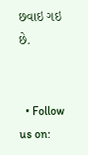છવાઇ ગઇ છે.


  • Follow us on: